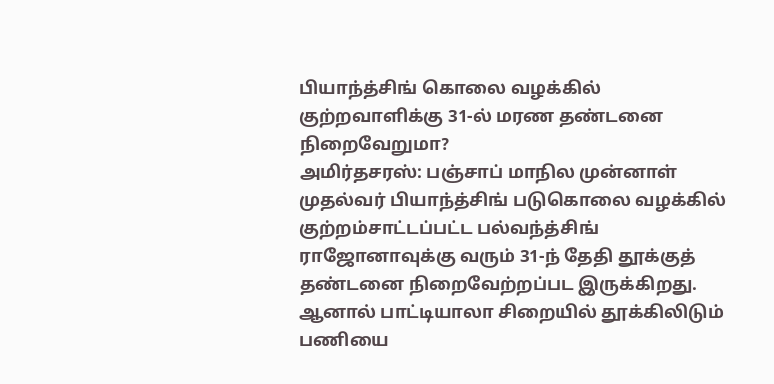பியாந்த்சிங் கொலை வழக்கில் குற்றவாளிக்கு 31-ல் மரண தண்டனை நிறைவேறுமா?
அமிர்தசரஸ்: பஞ்சாப் மாநில முன்னாள் முதல்வர் பியாந்த்சிங் படுகொலை வழக்கில் குற்றம்சாட்டப்பட்ட பல்வந்த்சிங் ராஜோனாவுக்கு வரும் 31-ந் தேதி தூக்குத் தண்டனை நிறைவேற்றப்பட இருக்கிறது. ஆனால் பாட்டியாலா சிறையில் தூக்கிலிடும் பணியை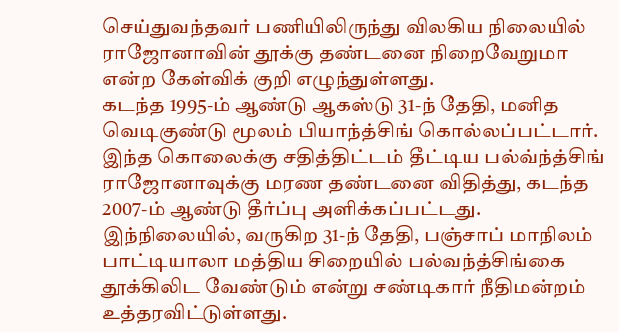செய்துவந்தவர் பணியிலிருந்து விலகிய நிலையில் ராஜோனாவின் தூக்கு தண்டனை நிறைவேறுமா என்ற கேள்விக் குறி எழுந்துள்ளது.
கடந்த 1995-ம் ஆண்டு ஆகஸ்டு 31-ந் தேதி, மனித வெடிகுண்டு மூலம் பியாந்த்சிங் கொல்லப்பட்டார். இந்த கொலைக்கு சதித்திட்டம் தீட்டிய பல்வ்ந்த்சிங் ராஜோனாவுக்கு மரண தண்டனை விதித்து, கடந்த 2007-ம் ஆண்டு தீர்ப்பு அளிக்கப்பட்டது.
இந்நிலையில், வருகிற 31-ந் தேதி, பஞ்சாப் மாநிலம் பாட்டியாலா மத்திய சிறையில் பல்வந்த்சிங்கை தூக்கிலிட வேண்டும் என்று சண்டிகார் நீதிமன்றம் உத்தரவிட்டுள்ளது.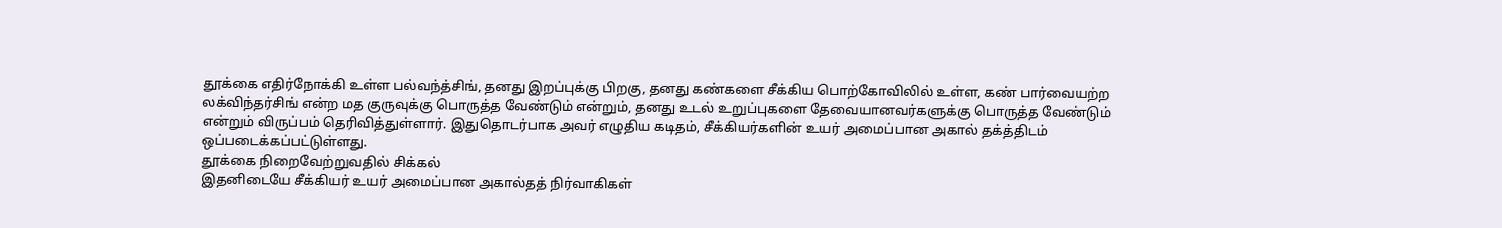தூக்கை எதிர்நோக்கி உள்ள பல்வந்த்சிங், தனது இறப்புக்கு பிறகு, தனது கண்களை சீக்கிய பொற்கோவிலில் உள்ள, கண் பார்வையற்ற லக்விந்தர்சிங் என்ற மத குருவுக்கு பொருத்த வேண்டும் என்றும், தனது உடல் உறுப்புகளை தேவையானவர்களுக்கு பொருத்த வேண்டும் என்றும் விருப்பம் தெரிவித்துள்ளார். இதுதொடர்பாக அவர் எழுதிய கடிதம், சீக்கியர்களின் உயர் அமைப்பான அகால் தக்த்திடம் ஒப்படைக்கப்பட்டுள்ளது.
தூக்கை நிறைவேற்றுவதில் சிக்கல்
இதனிடையே சீக்கியர் உயர் அமைப்பான அகால்தத் நிர்வாகிகள்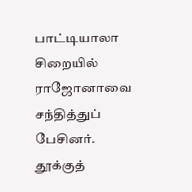பாட்டியாலா சிறையில் ராஜோனாவை சந்தித்துப் பேசினர். தூக்குத்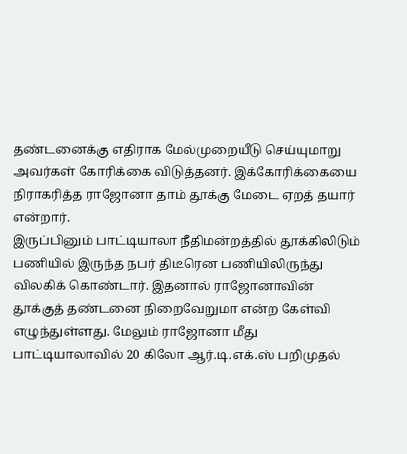தண்டனைக்கு எதிராக மேல்முறையீடு செய்யுமாறு அவர்கள் கோரிக்கை விடுத்தனர். இக்கோரிக்கையை நிராகரித்த ராஜோனா தாம் தூக்கு மேடை ஏறத் தயார் என்றார்.
இருப்பினும் பாட்டியாலா நீதிமன்றத்தில் தூக்கிலிடும் பணியில் இருந்த நபர் திடீரென பணியிலிருந்து விலகிக் கொண்டார். இதனால் ராஜோனாவின் தூக்குத் தண்டனை நிறைவேறுமா என்ற கேள்வி எழுந்துள்ளது. மேலும் ராஜோனா மீது பாட்டியாலாவில் 20 கிலோ ஆர்.டி.எக்.ஸ் பறிமுதல்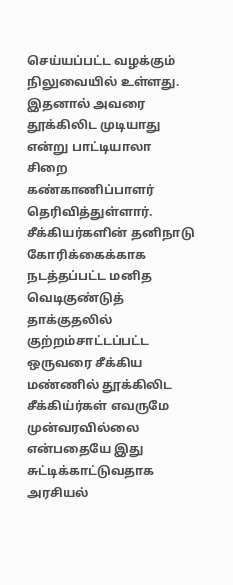செய்யப்பட்ட வழக்கும் நிலுவையில் உள்ளது. இதனால் அவரை தூக்கிலிட முடியாது என்று பாட்டியாலா சிறை கண்காணிப்பாளர் தெரிவித்துள்ளார்.
சீக்கியர்களின் தனிநாடு கோரிக்கைக்காக நடத்தப்பட்ட மனித வெடிகுண்டுத் தாக்குதலில் குற்றம்சாட்டப்பட்ட ஒருவரை சீக்கிய மண்ணில் தூக்கிலிட சீக்கிய்ர்கள் எவருமே முன்வரவில்லை என்பதையே இது சுட்டிக்காட்டுவதாக அரசியல்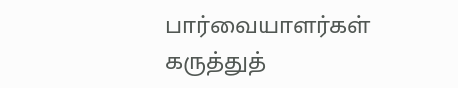பார்வையாளர்கள் கருத்துத்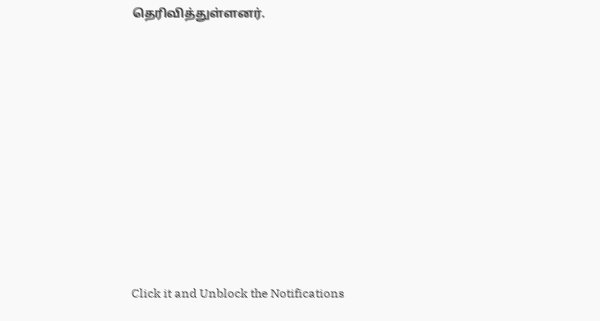தெரிவித்துள்ளனர்.












Click it and Unblock the Notifications